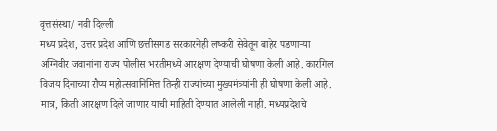वृत्तसंस्था/ नवी दिल्ली
मध्य प्रदेश, उत्तर प्रदेश आणि छत्तीसगड सरकारनेही लष्करी सेवेतून बाहेर पडणाऱ्या अग्निवीर जवानांना राज्य पोलीस भरतीमध्ये आरक्षण देण्याची घोषणा केली आहे. कारगिल विजय दिनाच्या रौप्य महोत्सवानिमित्त तिन्ही राज्यांच्या मुख्यमंत्र्यांनी ही घोषणा केली आहे. मात्र, किती आरक्षण दिले जाणार याची माहिती देण्यात आलेली नाही. मध्यप्रदेशचे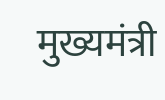मुख्यमंत्री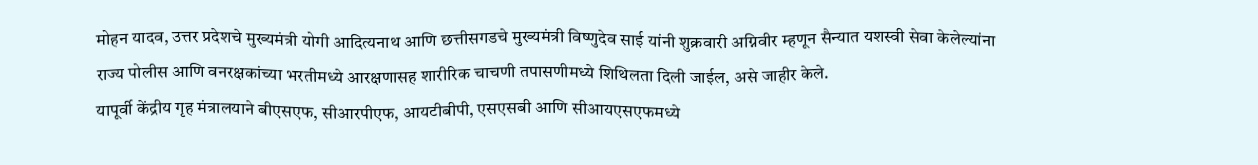मोहन यादव, उत्तर प्रदेशचे मुख्यमंत्री योगी आदित्यनाथ आणि छत्तीसगडचे मुख्यमंत्री विष्णुदेव साई यांनी शुक्रवारी अग्निवीर म्हणून सैन्यात यशस्वी सेवा केलेल्यांना राज्य पोलीस आणि वनरक्षकांच्या भरतीमध्ये आरक्षणासह शारीरिक चाचणी तपासणीमध्ये शिथिलता दिली जाईल, असे जाहीर केले.
यापूर्वी केंद्रीय गृह मंत्रालयाने बीएसएफ, सीआरपीएफ, आयटीबीपी, एसएसबी आणि सीआयएसएफमध्ये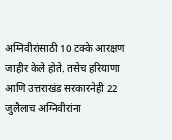अग्निवीरांसाठी 10 टक्के आरक्षण जाहीर केले होते. तसेच हरियाणा आणि उत्तराखंड सरकारनेही 22 जुलैलाच अग्निवीरांना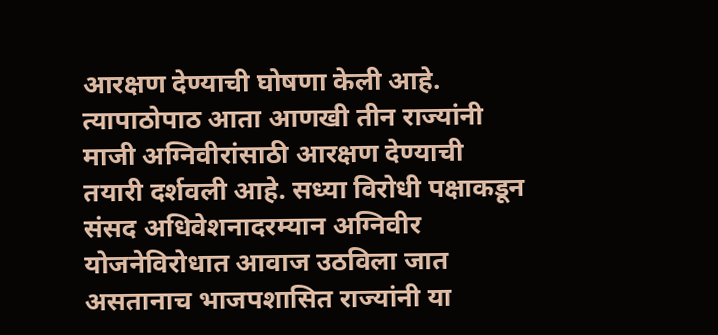आरक्षण देण्याची घोषणा केली आहे. त्यापाठोपाठ आता आणखी तीन राज्यांनी माजी अग्निवीरांसाठी आरक्षण देण्याची तयारी दर्शवली आहे. सध्या विरोधी पक्षाकडून संसद अधिवेशनादरम्यान अग्निवीर योजनेविरोधात आवाज उठविला जात असतानाच भाजपशासित राज्यांनी या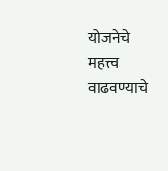योजनेचे महत्त्व वाढवण्याचे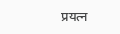प्रयत्न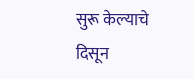सुरू केल्याचे दिसून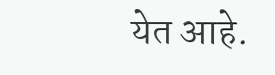येत आहे.